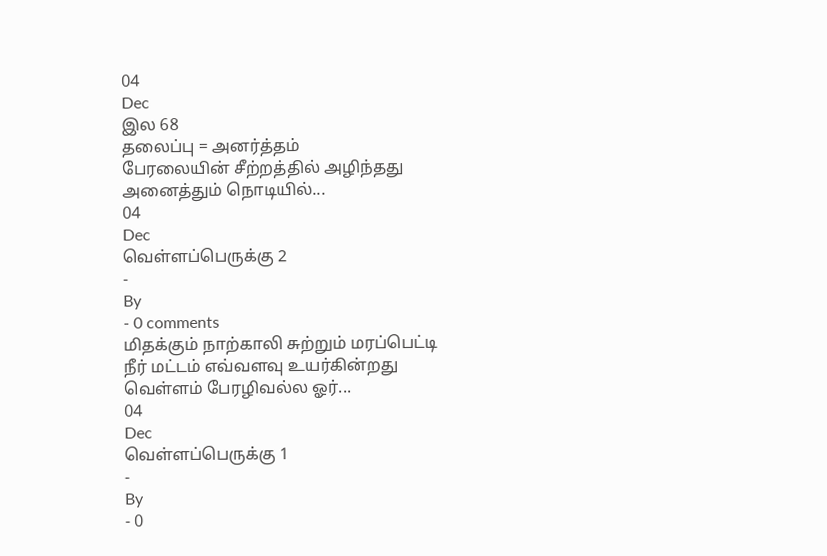04
Dec
இல 68
தலைப்பு = அனர்த்தம்
பேரலையின் சீற்றத்தில் அழிந்தது அனைத்தும் நொடியில்...
04
Dec
வெள்ளப்பெருக்கு 2
-
By
- 0 comments
மிதக்கும் நாற்காலி சுற்றும் மரப்பெட்டி
நீர் மட்டம் எவ்வளவு உயர்கின்றது
வெள்ளம் பேரழிவல்ல ஓர்...
04
Dec
வெள்ளப்பெருக்கு 1
-
By
- 0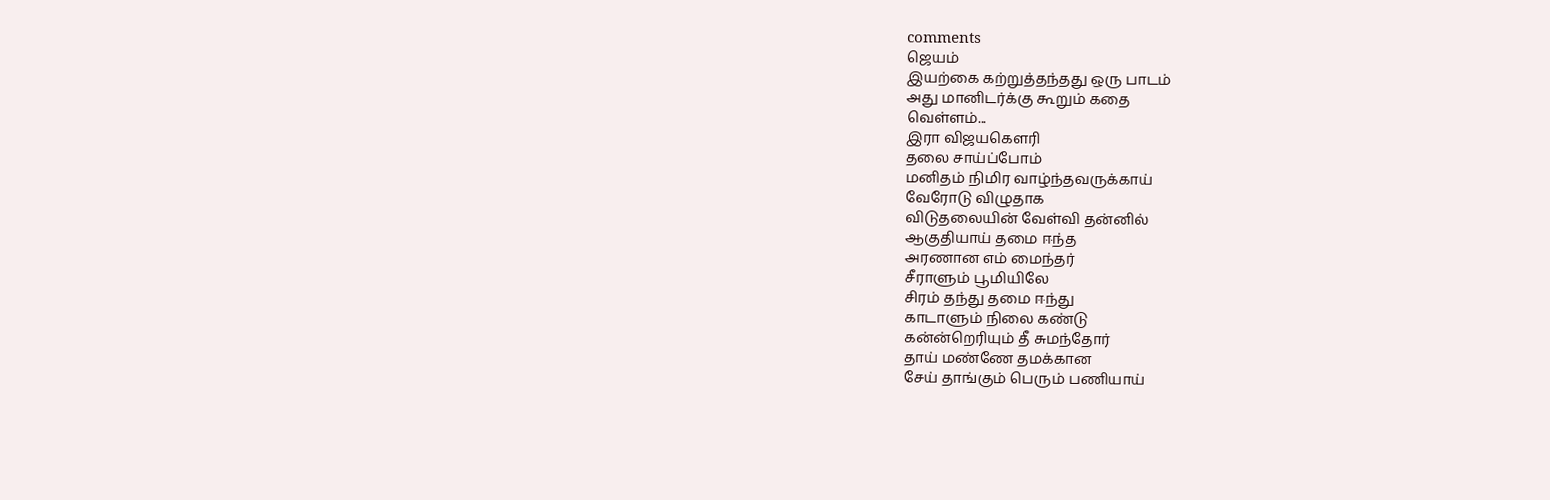comments
ஜெயம்
இயற்கை கற்றுத்தந்தது ஒரு பாடம்
அது மானிடர்க்கு கூறும் கதை
வெள்ளம்...
இரா விஜயகௌரி
தலை சாய்ப்போம்
மனிதம் நிமிர வாழ்ந்தவருக்காய்
வேரோடு விழுதாக
விடுதலையின் வேள்வி தன்னில்
ஆகுதியாய் தமை ஈந்த
அரணான எம் மைந்தர்
சீராளும் பூமியிலே
சிரம் தந்து தமை ஈந்து
காடாளும் நிலை கண்டு
கன்ன்றெரியும் தீ சுமந்தோர்
தாய் மண்ணே தமக்கான
சேய் தாங்கும் பெரும் பணியாய்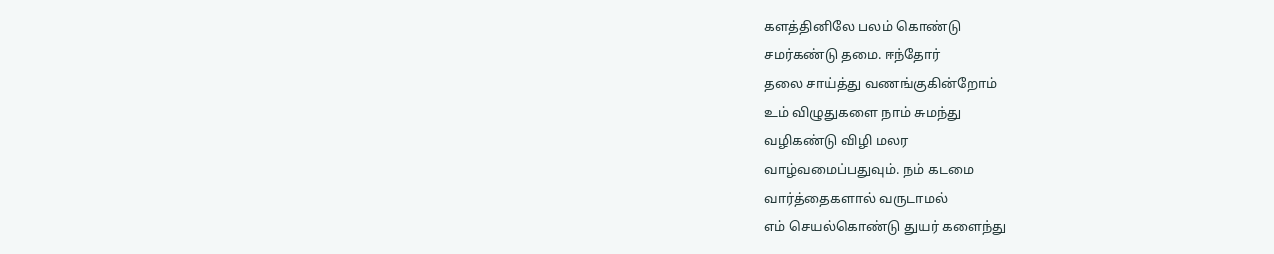களத்தினிலே பலம் கொண்டு
சமர்கண்டு தமை. ஈந்தோர்
தலை சாய்த்து வணங்குகின்றோம்
உம் விழுதுகளை நாம் சுமந்து
வழிகண்டு விழி மலர
வாழ்வமைப்பதுவும். நம் கடமை
வார்த்தைகளால் வருடாமல்
எம் செயல்கொண்டு துயர் களைந்து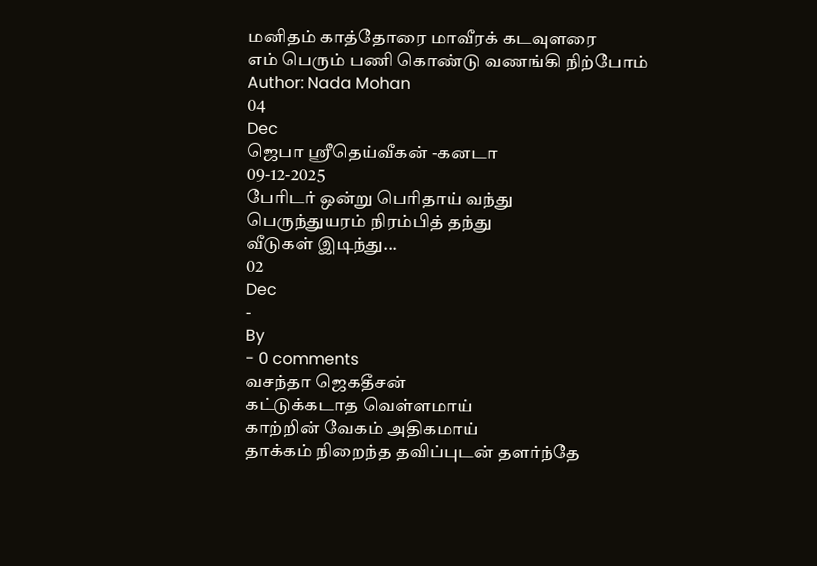மனிதம் காத்தோரை மாவீரக் கடவுளரை
எம் பெரும் பணி கொண்டு வணங்கி நிற்போம்
Author: Nada Mohan
04
Dec
ஜெபா ஸ்ரீதெய்வீகன் -கனடா
09-12-2025
பேரிடர் ஒன்று பெரிதாய் வந்து
பெருந்துயரம் நிரம்பித் தந்து
வீடுகள் இடிந்து...
02
Dec
-
By
- 0 comments
வசந்தா ஜெகதீசன்
கட்டுக்கடாத வெள்ளமாய்
காற்றின் வேகம் அதிகமாய்
தாக்கம் நிறைந்த தவிப்புடன் தளர்ந்தே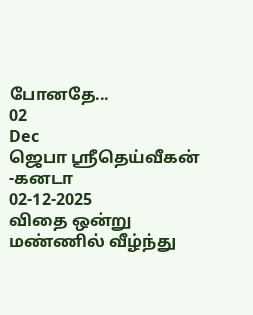போனதே...
02
Dec
ஜெபா ஸ்ரீதெய்வீகன் -கனடா
02-12-2025
விதை ஒன்று மண்ணில் வீழ்ந்து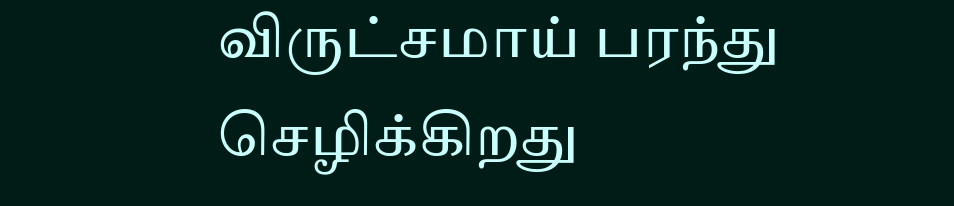விருட்சமாய் பரந்து செழிக்கிறது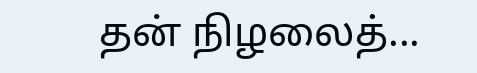தன் நிழலைத்...